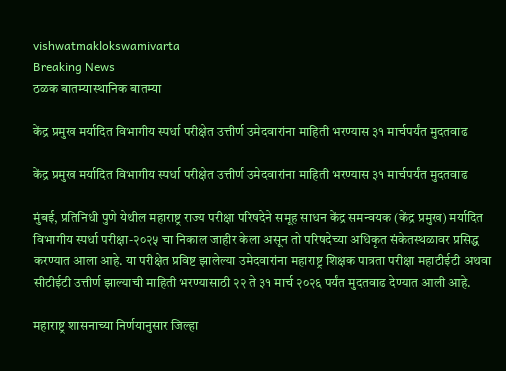vishwatmaklokswamivarta
Breaking News
ठळक बातम्यास्थानिक बातम्या

केंद्र प्रमुख मर्यादित विभागीय स्पर्धा परीक्षेत उत्तीर्ण उमेदवारांना माहिती भरण्यास ३१ मार्चपर्यंत मुदतवाढ

केंद्र प्रमुख मर्यादित विभागीय स्पर्धा परीक्षेत उत्तीर्ण उमेदवारांना माहिती भरण्यास ३१ मार्चपर्यंत मुदतवाढ

मुंबई, प्रतिनिधी पुणे येथील महाराष्ट्र राज्य परीक्षा परिषदेने समूह साधन केंद्र समन्वयक (केंद्र प्रमुख) मर्यादित विभागीय स्पर्धा परीक्षा-२०२५ चा निकाल जाहीर केला असून तो परिषदेच्या अधिकृत संकेतस्थळावर प्रसिद्ध करण्यात आला आहे. या परीक्षेत प्रविष्ट झालेल्या उमेदवारांना महाराष्ट्र शिक्षक पात्रता परीक्षा महाटीईटी अथवा सीटीईटी उत्तीर्ण झाल्याची माहिती भरण्यासाठी २२ ते ३१ मार्च २०२६ पर्यंत मुदतवाढ देण्यात आली आहे.

महाराष्ट्र शासनाच्या निर्णयानुसार जिल्हा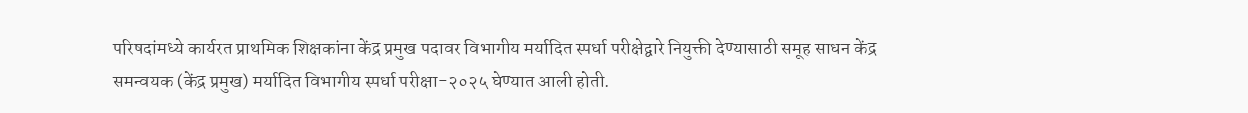परिषदांमध्ये कार्यरत प्राथमिक शिक्षकांना केंद्र प्रमुख पदावर विभागीय मर्यादित स्पर्धा परीक्षेद्वारे नियुक्ती देण्यासाठी समूह साधन केंद्र समन्वयक (केंद्र प्रमुख) मर्यादित विभागीय स्पर्धा परीक्षा-२०२५ घेण्यात आली होती.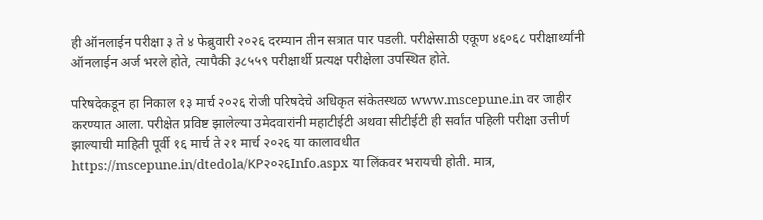ही ऑनलाईन परीक्षा ३ ते ४ फेब्रुवारी २०२६ दरम्यान तीन सत्रात पार पडली. परीक्षेसाठी एकूण ४६०६८ परीक्षार्थ्यांनी ऑनलाईन अर्ज भरले होते, त्यापैकी ३८५५९ परीक्षार्थी प्रत्यक्ष परीक्षेला उपस्थित होते.

परिषदेकडून हा निकाल १३ मार्च २०२६ रोजी परिषदेचे अधिकृत संकेतस्थळ www.mscepune.in वर जाहीर करण्यात आला. परीक्षेत प्रविष्ट झालेल्या उमेदवारांनी महाटीईटी अथवा सीटीईटी ही सर्वांत पहिली परीक्षा उत्तीर्ण झाल्याची माहिती पूर्वी १६ मार्च ते २१ मार्च २०२६ या कालावधीत https://mscepune.in/dtedola/KP२०२६Info.aspx या लिंकवर भरायची होती. मात्र,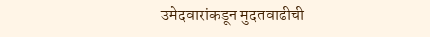उमेदवारांकडून मुदतवाढीची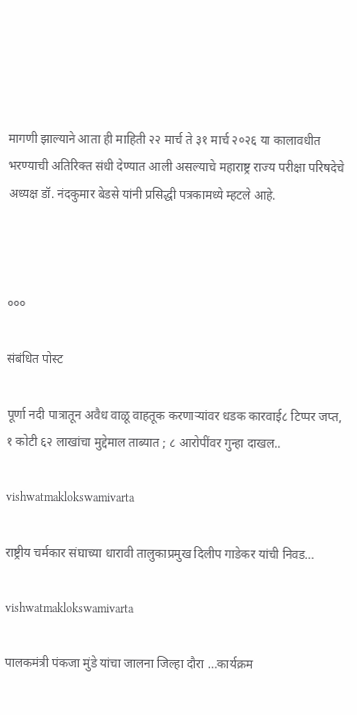मागणी झाल्याने आता ही माहिती २२ मार्च ते ३१ मार्च २०२६ या कालावधीत भरण्याची अतिरिक्त संधी देण्यात आली असल्याचे महाराष्ट्र राज्य परीक्षा परिषदेचे अध्यक्ष डॉ. नंदकुमार बेडसे यांनी प्रसिद्धी पत्रकामध्ये म्हटले आहे.



०००

संबंधित पोस्ट

पूर्णा नदी पात्रातून अवैध वाळू वाहतूक करणाऱ्यांवर धडक कारवाई८ टिप्पर जप्त, १ कोटी ६२ लाखांचा मुद्देमाल ताब्यात ; ८ आरोपींवर गुन्हा दाखल..

vishwatmaklokswamivarta

राष्ट्रीय चर्मकार संघाच्या धारावी तालुकाप्रमुख दिलीप गाडेकर यांची निवड…

vishwatmaklokswamivarta

पालकमंत्री पंकजा मुंडे यांचा जालना जिल्हा दौरा …कार्यक्रम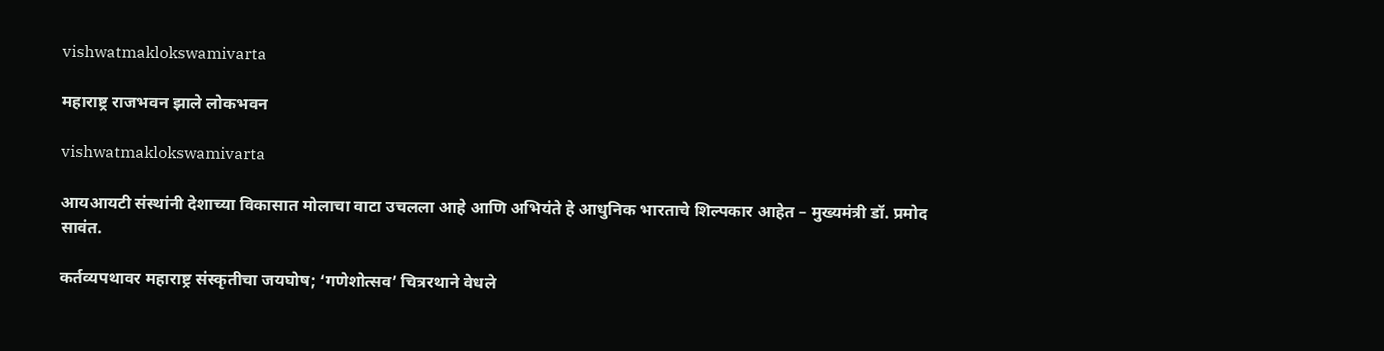vishwatmaklokswamivarta

महाराष्ट्र राजभवन झाले लोकभवन

vishwatmaklokswamivarta

आयआयटी संस्थांनी देशाच्या विकासात मोलाचा वाटा उचलला आहे आणि अभियंते हे आधुनिक भारताचे शिल्पकार आहेत – मुख्यमंत्री डॉ. प्रमोद सावंत.

कर्तव्यपथावर महाराष्ट्र संस्कृतीचा जयघोष; ‘गणेशोत्सव’ चित्ररथाने वेधले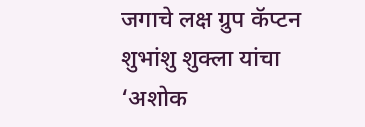जगाचे लक्ष ग्रुप कॅप्टन शुभांशु शुक्ला यांचा ‘अशोक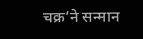चक्र’ने सन्मान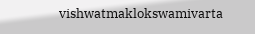vishwatmaklokswamivarta